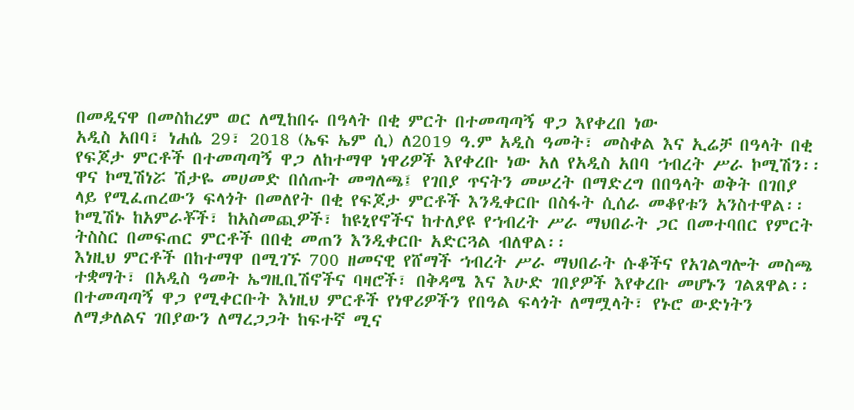በመዲናዋ በመስከረም ወር ለሚከበሩ በዓላት በቂ ምርት በተመጣጣኝ ዋጋ እየቀረበ ነው
አዲስ አበባ፣ ነሐሴ 29፣ 2018 (ኤፍ ኤም ሲ) ለ2019 ዓ.ም አዲስ ዓመት፣ መስቀል እና ኢሬቻ በዓላት በቂ የፍጆታ ምርቶች በተመጣጣኝ ዋጋ ለከተማዋ ነዋሪዎች እየቀረቡ ነው አለ የአዲስ አበባ ኀብረት ሥራ ኮሚሽን፡፡
ዋና ኮሚሽነሯ ሽታዬ መሀመድ በሰጡት መግለጫ፤ የገበያ ጥናትን መሠረት በማድረግ በበዓላት ወቅት በገበያ ላይ የሚፈጠረውን ፍላጎት በመለየት በቂ የፍጆታ ምርቶች እንዲቀርቡ በስፋት ሲሰራ መቆየቱን አንስተዋል፡፡
ኮሚሽኑ ከአምራቾች፣ ከአስመጪዎች፣ ከዩኒየኖችና ከተለያዩ የኀብረት ሥራ ማህበራት ጋር በመተባበር የምርት ትስስር በመፍጠር ምርቶች በበቂ መጠን እንዲቀርቡ አድርጓል ብለዋል፡፡
እነዚህ ምርቶች በከተማዋ በሚገኙ 700 ዘመናዊ የሸማች ኀብረት ሥራ ማህበራት ሱቆችና የአገልግሎት መስጫ ተቋማት፣ በአዲስ ዓመት ኤግዚቢሽኖችና ባዛሮች፣ በቅዳሜ እና እሁድ ገበያዎች እየቀረቡ መሆኑን ገልጸዋል፡፡
በተመጣጣኝ ዋጋ የሚቀርቡት እነዚህ ምርቶች የነዋሪዎችን የበዓል ፍላጎት ለማሟላት፣ የኑሮ ውድነትን ለማቃለልና ገበያውን ለማረጋጋት ከፍተኛ ሚና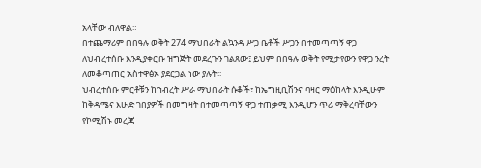አላቸው ብለዋል።
በተጨማሪም በበዓሉ ወቅት 274 ማህበራት ልኳንዳ ሥጋ ቤቶች ሥጋን በተመጣጣኝ ዋጋ ለህብረተሰቡ እንዲያቀርቡ ዝግጅት መደረጉን ገልጸው፤ ይህም በበዓሉ ወቅት የሚታየውን የዋጋ ንረት ለመቆጣጠር አስተዋፅኦ ያደርጋል ነው ያሉት፡፡
ህብረተሰቡ ምርቶቹን ከኀብረት ሥራ ማህበራት ሱቆች፣ ከኤግዚቢሽንና ባዛር ማዕከላት እንዲሁም ከቅዳሜና እሁድ ገበያዎች በመግዛት በተመጣጣኝ ዋጋ ተጠቃሚ እንዲሆን ጥሪ ማቅረባቸውን የኮሚሽኑ መረጃ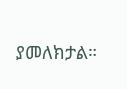ያመለክታል።